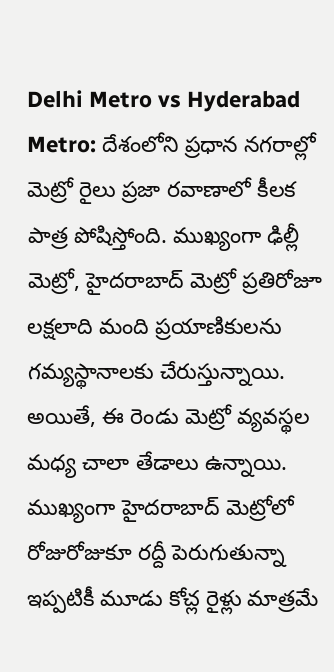Delhi Metro vs Hyderabad Metro: దేశంలోని ప్రధాన నగరాల్లో మెట్రో రైలు ప్రజా రవాణాలో కీలక పాత్ర పోషిస్తోంది. ముఖ్యంగా ఢిల్లీ మెట్రో, హైదరాబాద్ మెట్రో ప్రతిరోజూ లక్షలాది మంది ప్రయాణికులను గమ్యస్థానాలకు చేరుస్తున్నాయి. అయితే, ఈ రెండు మెట్రో వ్యవస్థల మధ్య చాలా తేడాలు ఉన్నాయి. ముఖ్యంగా హైదరాబాద్ మెట్రోలో రోజురోజుకూ రద్దీ పెరుగుతున్నా ఇప్పటికీ మూడు కోచ్ల రైళ్లు మాత్రమే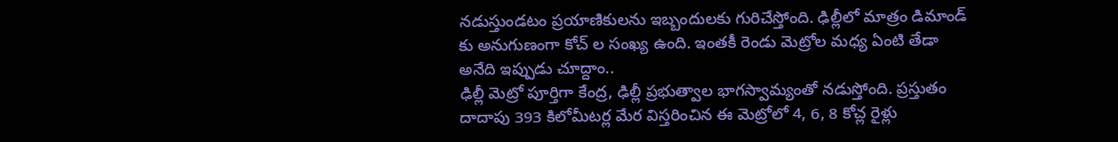నడుస్తుండటం ప్రయాణికులను ఇబ్బందులకు గురిచేస్తోంది. ఢిల్లీలో మాత్రం డిమాండ్ కు అనుగుణంగా కోచ్ ల సంఖ్య ఉంది. ఇంతకీ రెండు మెట్రోల మధ్య ఏంటి తేడా అనేది ఇప్పుడు చూద్దాం..
ఢిల్లీ మెట్రో పూర్తిగా కేంద్ర, ఢిల్లీ ప్రభుత్వాల భాగస్వామ్యంతో నడుస్తోంది. ప్రస్తుతం దాదాపు 393 కిలోమీటర్ల మేర విస్తరించిన ఈ మెట్రోలో 4, 6, 8 కోచ్ల రైళ్లు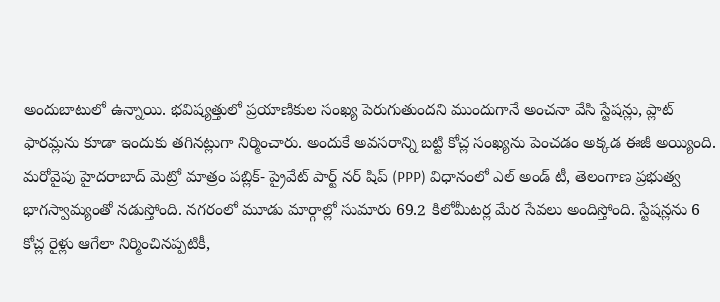అందుబాటులో ఉన్నాయి. భవిష్యత్తులో ప్రయాణికుల సంఖ్య పెరుగుతుందని ముందుగానే అంచనా వేసి స్టేషన్లు, ప్లాట్ ఫారమ్లను కూడా ఇందుకు తగినట్లుగా నిర్మించారు. అందుకే అవసరాన్ని బట్టి కోచ్ల సంఖ్యను పెంచడం అక్కడ ఈజీ అయ్యింది.
మరోవైపు హైదరాబాద్ మెట్రో మాత్రం పబ్లిక్- ప్రైవేట్ పార్ట్ నర్ షిప్ (PPP) విధానంలో ఎల్ అండ్ టీ, తెలంగాణ ప్రభుత్వ భాగస్వామ్యంతో నడుస్తోంది. నగరంలో మూడు మార్గాల్లో సుమారు 69.2 కిలోమీటర్ల మేర సేవలు అందిస్తోంది. స్టేషన్లను 6 కోచ్ల రైళ్లు ఆగేలా నిర్మించినప్పటికీ,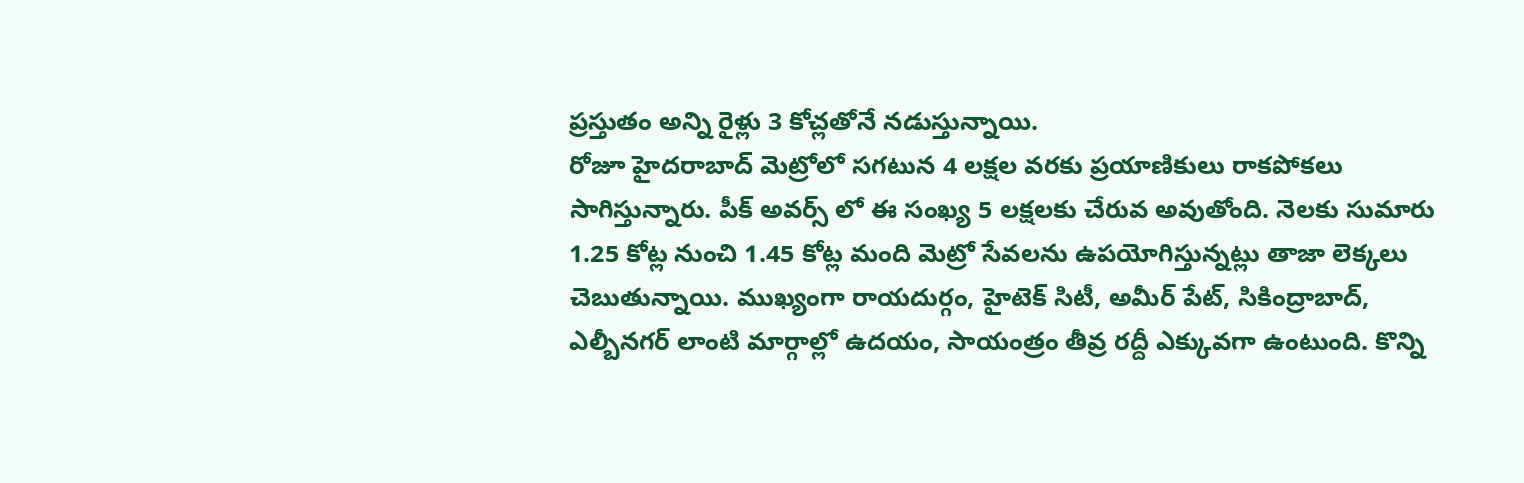ప్రస్తుతం అన్ని రైళ్లు 3 కోచ్లతోనే నడుస్తున్నాయి.
రోజూ హైదరాబాద్ మెట్రోలో సగటున 4 లక్షల వరకు ప్రయాణికులు రాకపోకలు సాగిస్తున్నారు. పీక్ అవర్స్ లో ఈ సంఖ్య 5 లక్షలకు చేరువ అవుతోంది. నెలకు సుమారు 1.25 కోట్ల నుంచి 1.45 కోట్ల మంది మెట్రో సేవలను ఉపయోగిస్తున్నట్లు తాజా లెక్కలు చెబుతున్నాయి. ముఖ్యంగా రాయదుర్గం, హైటెక్ సిటీ, అమీర్ పేట్, సికింద్రాబాద్, ఎల్బీనగర్ లాంటి మార్గాల్లో ఉదయం, సాయంత్రం తీవ్ర రద్దీ ఎక్కువగా ఉంటుంది. కొన్ని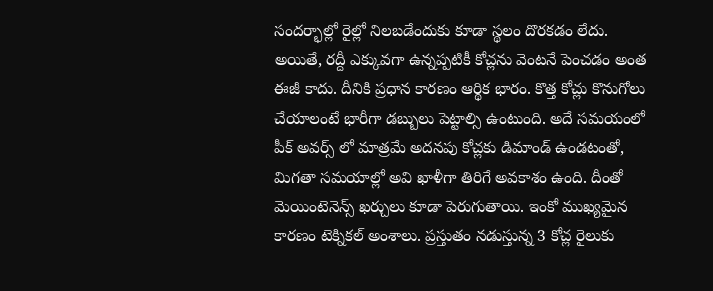సందర్భాల్లో రైల్లో నిలబడేందుకు కూడా స్థలం దొరకడం లేదు.
అయితే, రద్దీ ఎక్కువగా ఉన్నప్పటికీ కోచ్లను వెంటనే పెంచడం అంత ఈజీ కాదు. దీనికి ప్రధాన కారణం ఆర్థిక భారం. కొత్త కోచ్లు కొనుగోలు చేయాలంటే భారీగా డబ్బులు పెట్టాల్సి ఉంటుంది. అదే సమయంలో పీక్ అవర్స్ లో మాత్రమే అదనపు కోచ్లకు డిమాండ్ ఉండటంతో, మిగతా సమయాల్లో అవి ఖాళీగా తిరిగే అవకాశం ఉంది. దీంతో మెయింటెనెన్స్ ఖర్చులు కూడా పెరుగుతాయి. ఇంకో ముఖ్యమైన కారణం టెక్నికల్ అంశాలు. ప్రస్తుతం నడుస్తున్న 3 కోచ్ల రైలుకు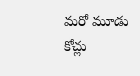మరో మూడు కోచ్లు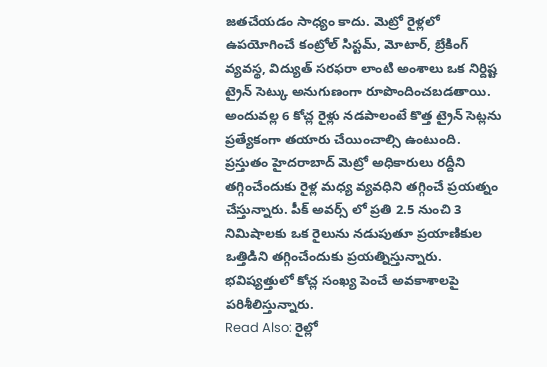జతచేయడం సాధ్యం కాదు. మెట్రో రైళ్లలో ఉపయోగించే కంట్రోల్ సిస్టమ్, మోటార్, బ్రేకింగ్ వ్యవస్థ, విద్యుత్ సరఫరా లాంటి అంశాలు ఒక నిర్దిష్ట ట్రైన్ సెట్కు అనుగుణంగా రూపొందించబడతాయి. అందువల్ల 6 కోచ్ల రైళ్లు నడపాలంటే కొత్త ట్రైన్ సెట్లను ప్రత్యేకంగా తయారు చేయించాల్సి ఉంటుంది.
ప్రస్తుతం హైదరాబాద్ మెట్రో అధికారులు రద్దీని తగ్గించేందుకు రైళ్ల మధ్య వ్యవధిని తగ్గించే ప్రయత్నం చేస్తున్నారు. పీక్ అవర్స్ లో ప్రతి 2.5 నుంచి 3 నిమిషాలకు ఒక రైలును నడుపుతూ ప్రయాణికుల ఒత్తిడిని తగ్గించేందుకు ప్రయత్నిస్తున్నారు. భవిష్యత్తులో కోచ్ల సంఖ్య పెంచే అవకాశాలపై పరిశీలిస్తున్నారు.
Read Also: రైల్లో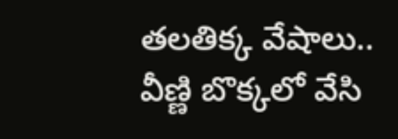తలతిక్క వేషాలు.. వీణ్ణి బొక్కలో వేసి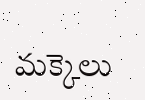మక్కెలు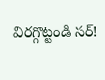విరగ్గొట్టండి సర్!